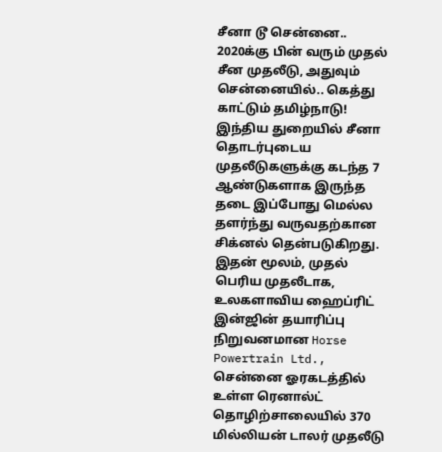சீனா டூ சென்னை.. 2020க்கு பின் வரும் முதல் சீன முதலீடு, அதுவும் சென்னையில்.. கெத்து காட்டும் தமிழ்நாடு!
இந்திய துறையில் சீனா தொடர்புடைய முதலீடுகளுக்கு கடந்த 7 ஆண்டுகளாக இருந்த தடை இப்போது மெல்ல தளர்ந்து வருவதற்கான சிக்னல் தென்படுகிறது.
இதன் மூலம், முதல் பெரிய முதலீடாக, உலகளாவிய ஹைப்ரிட் இன்ஜின் தயாரிப்பு நிறுவனமான Horse Powertrain Ltd., சென்னை ஓரகடத்தில் உள்ள ரெனால்ட் தொழிற்சாலையில் 370 மில்லியன் டாலர் முதலீடு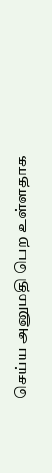செய்ய அனுமதி பெற உள்ளதாக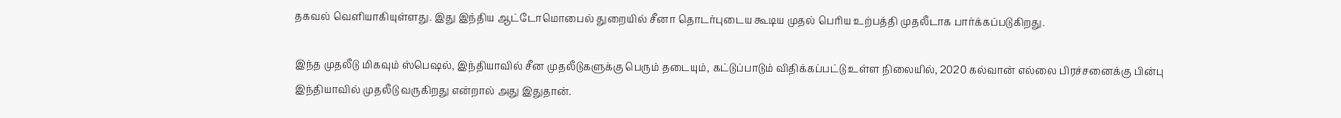தகவல் வெளியாகியுள்ளது. இது இந்திய ஆட்டோமொபைல் துறையில் சீனா தொடர்புடைய கூடிய முதல் பெரிய உற்பத்தி முதலீடாக பார்க்கப்படுகிறது.

இந்த முதலீடு மிகவும் ஸ்பெஷல், இந்தியாவில் சீன முதலீடுகளுக்கு பெரும் தடையும், கட்டுப்பாடும் விதிக்கப்பட்டு உள்ள நிலையில், 2020 கல்வான் எல்லை பிரச்சனைக்கு பின்பு இந்தியாவில் முதலீடு வருகிறது என்றால் அது இதுதான்.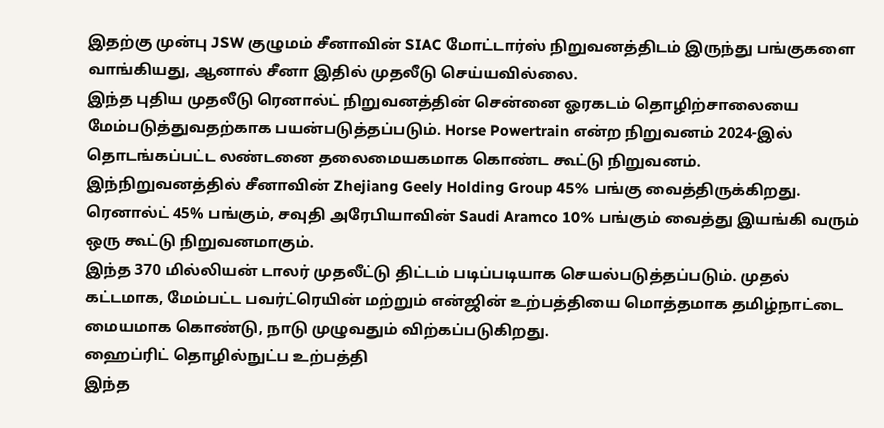இதற்கு முன்பு JSW குழுமம் சீனாவின் SIAC மோட்டார்ஸ் நிறுவனத்திடம் இருந்து பங்குகளை வாங்கியது, ஆனால் சீனா இதில் முதலீடு செய்யவில்லை.
இந்த புதிய முதலீடு ரெனால்ட் நிறுவனத்தின் சென்னை ஓரகடம் தொழிற்சாலையை மேம்படுத்துவதற்காக பயன்படுத்தப்படும். Horse Powertrain என்ற நிறுவனம் 2024-இல் தொடங்கப்பட்ட லண்டனை தலைமையகமாக கொண்ட கூட்டு நிறுவனம்.
இந்நிறுவனத்தில் சீனாவின் Zhejiang Geely Holding Group 45% பங்கு வைத்திருக்கிறது. ரெனால்ட் 45% பங்கும், சவுதி அரேபியாவின் Saudi Aramco 10% பங்கும் வைத்து இயங்கி வரும் ஒரு கூட்டு நிறுவனமாகும்.
இந்த 370 மில்லியன் டாலர் முதலீட்டு திட்டம் படிப்படியாக செயல்படுத்தப்படும். முதல் கட்டமாக, மேம்பட்ட பவர்ட்ரெயின் மற்றும் என்ஜின் உற்பத்தியை மொத்தமாக தமிழ்நாட்டை மையமாக கொண்டு, நாடு முழுவதும் விற்கப்படுகிறது.
ஹைப்ரிட் தொழில்நுட்ப உற்பத்தி
இந்த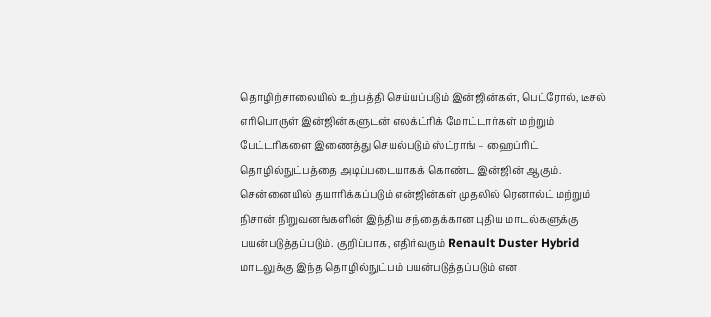தொழிற்சாலையில் உற்பத்தி செய்யப்படும் இன்ஜின்கள், பெட்ரோல், டீசல் எரிபொருள் இன்ஜின்களுடன் எலக்ட்ரிக் மோட்டார்கள் மற்றும் பேட்டரிகளை இணைத்து செயல்படும் ஸ்ட்ராங் – ஹைப்ரிட் தொழில்நுட்பத்தை அடிப்படையாகக் கொண்ட இன்ஜின் ஆகும்.
சென்னையில் தயாரிக்கப்படும் என்ஜின்கள் முதலில் ரெனால்ட் மற்றும் நிசான் நிறுவனங்களின் இந்திய சந்தைக்கான புதிய மாடல்களுக்கு பயன்படுத்தப்படும். குறிப்பாக, எதிர்வரும் Renault Duster Hybrid மாடலுக்கு இந்த தொழில்நுட்பம் பயன்படுத்தப்படும் என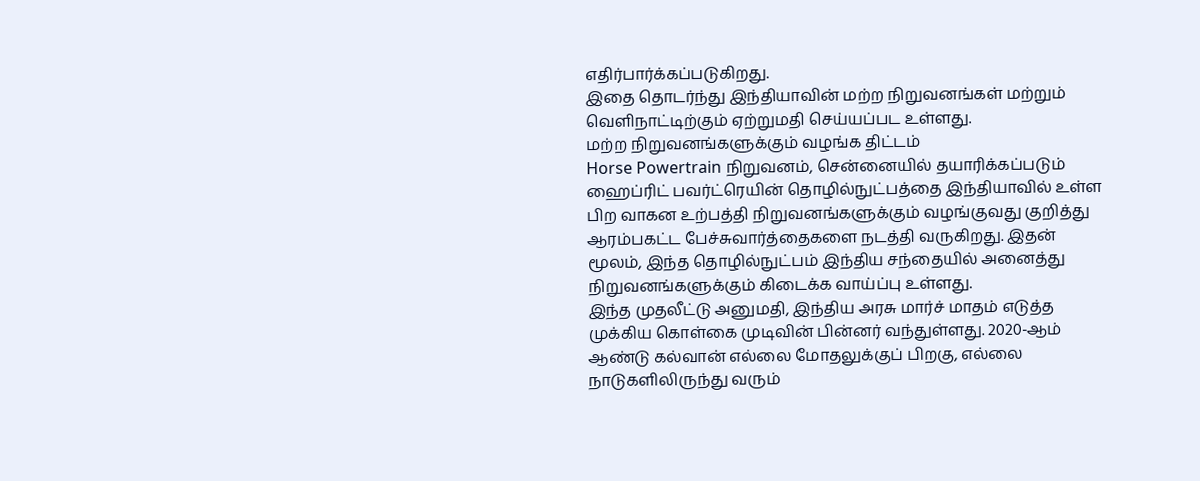எதிர்பார்க்கப்படுகிறது.
இதை தொடர்ந்து இந்தியாவின் மற்ற நிறுவனங்கள் மற்றும் வெளிநாட்டிற்கும் ஏற்றுமதி செய்யப்பட உள்ளது.
மற்ற நிறுவனங்களுக்கும் வழங்க திட்டம்
Horse Powertrain நிறுவனம், சென்னையில் தயாரிக்கப்படும் ஹைப்ரிட் பவர்ட்ரெயின் தொழில்நுட்பத்தை இந்தியாவில் உள்ள பிற வாகன உற்பத்தி நிறுவனங்களுக்கும் வழங்குவது குறித்து ஆரம்பகட்ட பேச்சுவார்த்தைகளை நடத்தி வருகிறது. இதன் மூலம், இந்த தொழில்நுட்பம் இந்திய சந்தையில் அனைத்து நிறுவனங்களுக்கும் கிடைக்க வாய்ப்பு உள்ளது.
இந்த முதலீட்டு அனுமதி, இந்திய அரசு மார்ச் மாதம் எடுத்த முக்கிய கொள்கை முடிவின் பின்னர் வந்துள்ளது. 2020-ஆம் ஆண்டு கல்வான் எல்லை மோதலுக்குப் பிறகு, எல்லை நாடுகளிலிருந்து வரும்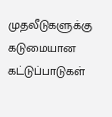முதலீடுகளுக்கு கடுமையான கட்டுப்பாடுகள்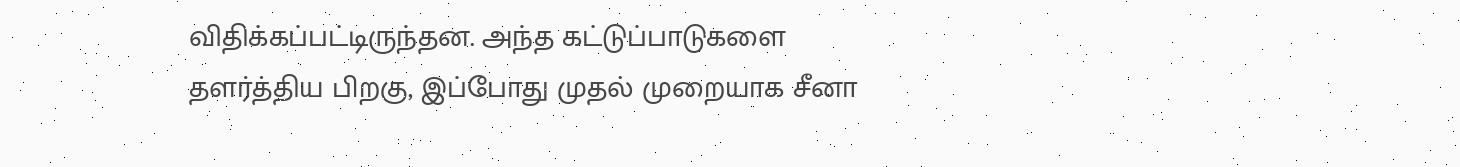விதிக்கப்பட்டிருந்தன. அந்த கட்டுப்பாடுகளை தளர்த்திய பிறகு, இப்போது முதல் முறையாக சீனா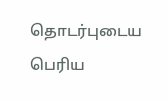தொடர்புடைய பெரிய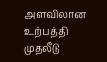அளவிலான உற்பத்தி முதலீடு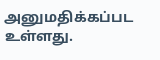அனுமதிக்கப்பட உள்ளது.